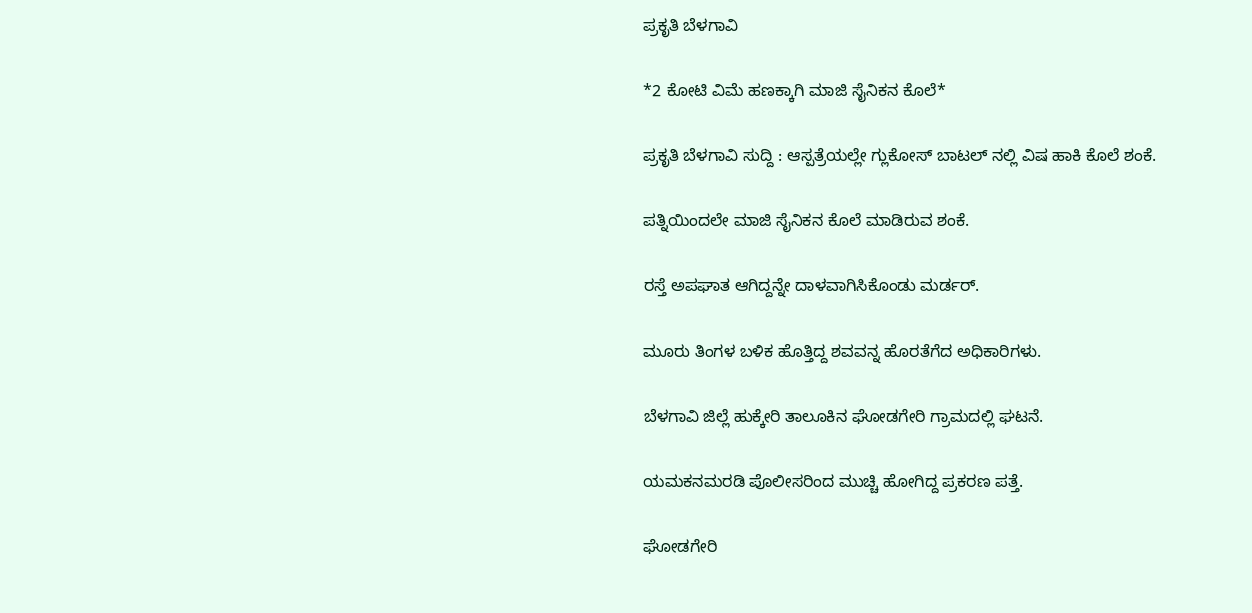ಪ್ರಕೃತಿ ಬೆಳಗಾವಿ

*2 ಕೋಟಿ ವಿಮೆ ಹಣಕ್ಕಾಗಿ ಮಾಜಿ ಸೈನಿಕನ ಕೊಲೆ*

ಪ್ರಕೃತಿ ಬೆಳಗಾವಿ ಸುದ್ದಿ : ಆಸ್ಪತ್ರೆಯಲ್ಲೇ ಗ್ಲುಕೋಸ್ ಬಾಟಲ್ ನಲ್ಲಿ ವಿಷ ಹಾಕಿ ಕೊಲೆ ಶಂಕೆ.

ಪತ್ನಿಯಿಂದಲೇ ಮಾಜಿ ಸೈನಿಕನ‌ ಕೊಲೆ ಮಾಡಿರುವ ಶಂಕೆ.

ರಸ್ತೆ ಅಪಘಾತ ಆಗಿದ್ದನ್ನೇ ದಾಳವಾಗಿಸಿಕೊಂಡು ಮರ್ಡರ್.

ಮೂರು ತಿಂಗಳ ಬಳಿಕ ಹೊತ್ತಿದ್ದ ಶವವನ್ನ ಹೊರತೆಗೆದ ಅಧಿಕಾರಿಗಳು.

ಬೆಳಗಾವಿ ಜಿಲ್ಲೆ ಹುಕ್ಕೇರಿ ತಾಲೂಕಿನ ಘೋಡಗೇರಿ ಗ್ರಾಮದಲ್ಲಿ ಘಟನೆ.

ಯಮಕನಮರಡಿ ಪೊಲೀಸರಿಂದ ಮುಚ್ಚಿ ಹೋಗಿದ್ದ ಪ್ರಕರಣ ಪತ್ತೆ.

ಘೋಡಗೇರಿ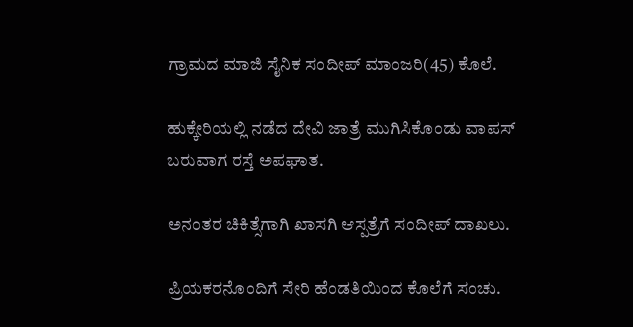ಗ್ರಾಮದ ಮಾಜಿ‌ ಸೈನಿಕ ಸಂದೀಪ್ ಮಾಂಜರಿ(45) ಕೊಲೆ.

ಹುಕ್ಕೇರಿಯಲ್ಲಿ ನಡೆದ ದೇವಿ ಜಾತ್ರೆ ಮುಗಿಸಿಕೊಂಡು ವಾಪಸ್ ಬರುವಾಗ ರಸ್ತೆ ಅಪಘಾತ.

ಅನಂತರ ಚಿಕಿತ್ಸೆಗಾಗಿ ಖಾಸಗಿ ಆಸ್ಪತ್ರೆಗೆ ಸಂದೀಪ್ ದಾಖಲು.

ಪ್ರಿಯಕರನೊಂದಿಗೆ ಸೇರಿ ಹೆಂಡತಿಯಿಂದ ಕೊಲೆಗೆ ಸಂಚು.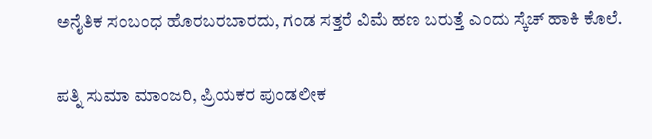ಅನೈತಿಕ ಸಂಬಂಧ ಹೊರಬರಬಾರದು, ಗಂಡ ಸತ್ತರೆ ವಿಮೆ ಹಣ ಬರುತ್ತೆ ಎಂದು ಸ್ಕೆಚ್ ಹಾಕಿ ಕೊಲೆ.

ಪತ್ನಿ ‌ಸುಮಾ ಮಾಂಜರಿ, ಪ್ರಿಯಕರ ಪುಂಡಲೀಕ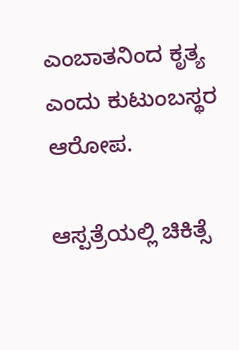ಎಂಬಾತನಿಂದ ಕೃತ್ಯ ಎಂದು ಕುಟುಂಬಸ್ಥರ ಆರೋಪ.

ಆಸ್ಪತ್ರೆಯಲ್ಲಿ ಚಿಕಿತ್ಸೆ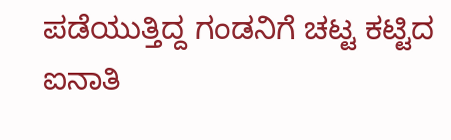ಪಡೆಯುತ್ತಿದ್ದ ಗಂಡನಿಗೆ ಚಟ್ಟ ಕಟ್ಟಿದ ಐನಾತಿ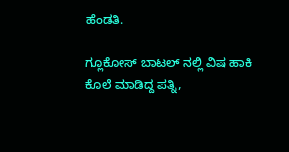ಹೆಂಡತಿ.

ಗ್ಲೂಕೋಸ್ ಬಾಟಲ್ ನಲ್ಲಿ ವಿಷ ಹಾಕಿ ಕೊಲೆ ಮಾಡಿದ್ದ ಪತ್ನಿ,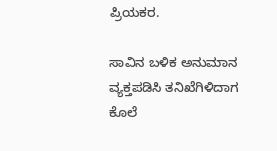ಪ್ರಿಯಕರ.

ಸಾವಿನ ಬಳಿಕ ಅನುಮಾನ ವ್ಯಕ್ತಪಡಿಸಿ ತನಿಖೆಗಿಳಿದಾಗ ಕೊಲೆ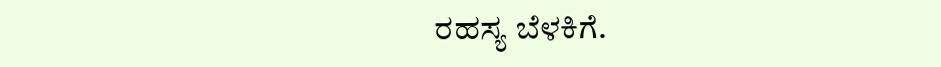ರಹಸ್ಯ ಬೆಳಕಿಗೆ.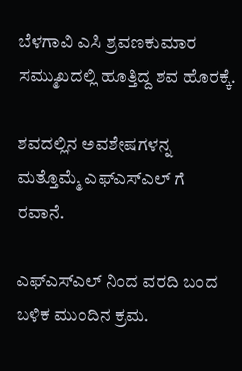ಬೆಳಗಾವಿ ಎಸಿ ಶ್ರವಣಕುಮಾರ ಸಮ್ಮುಖದಲ್ಲಿ ಹೂತ್ತಿದ್ದ ಶವ ಹೊರಕ್ಕೆ.

ಶವದಲ್ಲಿನ ಅವಶೇಷಗಳನ್ನ ಮತ್ತೊಮ್ಮೆ ಎಫ್‌ಎಸ್‌ಎಲ್ ಗೆ ರವಾನೆ.

ಎಫ್‌ಎಸ್‌ಎಲ್ ನಿಂದ ವರದಿ ಬಂದ ಬಳಿಕ ಮುಂದಿನ ಕ್ರಮ.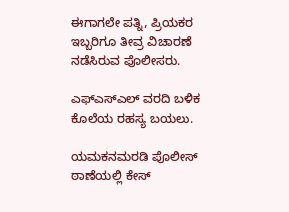ಈಗಾಗಲೇ ಪತ್ನಿ, ಪ್ರಿಯಕರ ಇಬ್ಬರಿಗೂ ತೀವ್ರ ವಿಚಾರಣೆ ನಡೆಸಿರುವ ಪೊಲೀಸರು‌.

ಎಫ್‌ಎಸ್‌ಎಲ್ ವರದಿ ಬಳಿಕ ಕೊಲೆಯ ರಹಸ್ಯ ಬಯಲು.

ಯಮಕನಮರಡಿ ಪೊಲೀಸ್ ಠಾಣೆಯಲ್ಲಿ ಕೇಸ್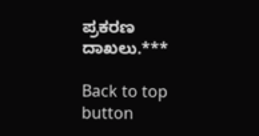ಪ್ರಕರಣ ದಾಖಲು.***

Back to top button